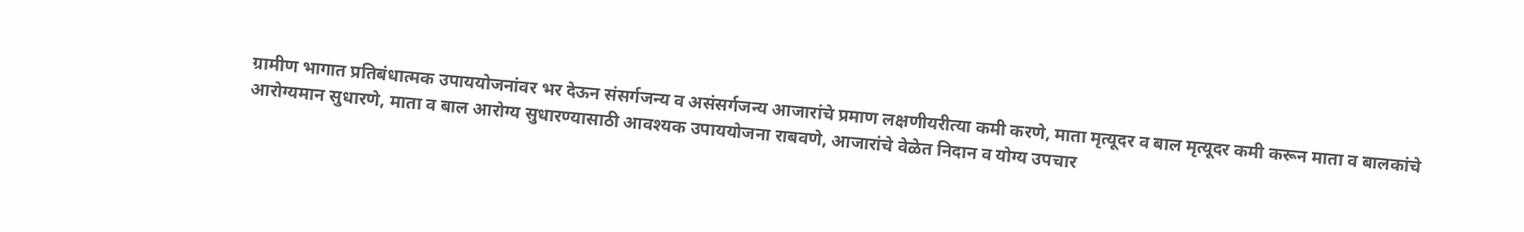ग्रामीण भागात प्रतिबंधात्मक उपाययोजनांवर भर देऊन संसर्गजन्य व असंसर्गजन्य आजारांचे प्रमाण लक्षणीयरीत्या कमी करणे, माता मृत्यूदर व बाल मृत्यूदर कमी करून माता व बालकांचे आरोग्यमान सुधारणे, माता व बाल आरोग्य सुधारण्यासाठी आवश्यक उपाययोजना राबवणे, आजारांचे वेळेत निदान व योग्य उपचार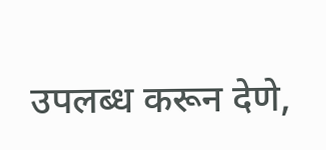उपलब्ध करून देणे,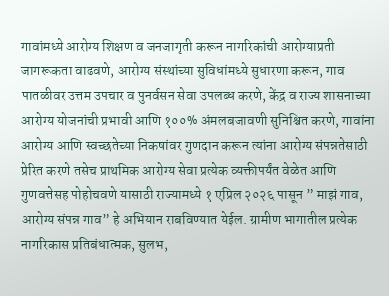गावांमध्ये आरोग्य शिक्षण व जनजागृती करून नागरिकांची आरोग्याप्रती जागरूकता वाढवणे, आरोग्य संस्थांच्या सुविधांमध्ये सुधारणा करून, गाव पातळीवर उत्तम उपचार व पुनर्वसन सेवा उपलब्ध करणे, केंद्र व राज्य शासनाच्या आरोग्य योजनांची प्रभावी आणि १००% अंमलबजावणी सुनिश्चित करणे, गावांना आरोग्य आणि स्वच्छतेच्या निकषांवर गुणदान करून त्यांना आरोग्य संपन्नतेसाठी प्रेरित करणे तसेच प्राथमिक आरोग्य सेवा प्रत्येक व्यक्तीपर्यंत वेळेत आणि गुणवत्तेसह पोहोचवणे यासाठी राज्यामध्ये १ एप्रिल २०२६ पासून ” माझं गाव, आरोग्य संपन्न गाव” हे अभियान राबविण्यात येईल. ग्रामीण भागातील प्रत्येक नागरिकास प्रतिबंधात्मक, सुलभ,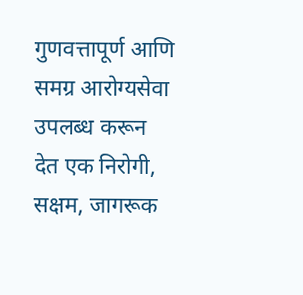गुणवत्तापूर्ण आणि समग्र आरोग्यसेवा उपलब्ध करून देत एक निरोगी, सक्षम, जागरूक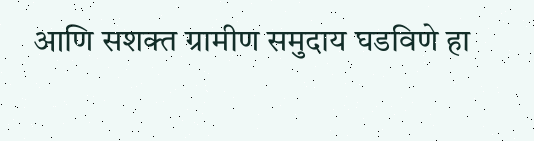आणि सशक्त ग्रामीण समुदाय घडविणे हा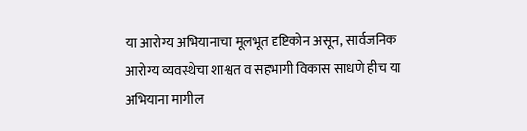या आरोग्य अभियानाचा मूलभूत दृष्टिकोन असून, सार्वजनिक आरोग्य व्यवस्थेचा शाश्वत व सहभागी विकास साधणे हीच या अभियाना मागील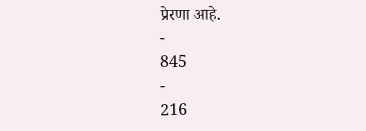प्रेरणा आहे.
-
845
-
216